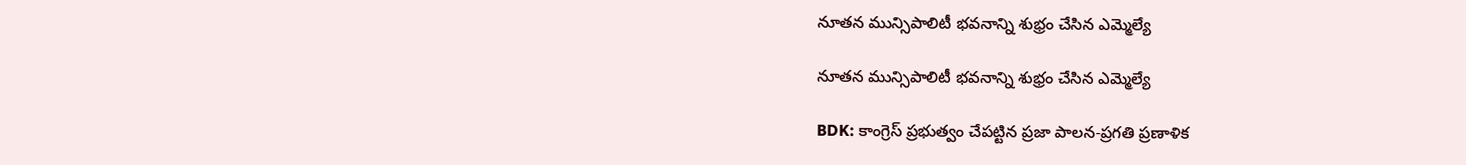నూతన మున్సిపాలిటీ భవనాన్ని శుభ్రం చేసిన ఎమ్మెల్యే

నూతన మున్సిపాలిటీ భవనాన్ని శుభ్రం చేసిన ఎమ్మెల్యే

BDK: కాంగ్రెస్ ప్రభుత్వం చేపట్టిన ప్రజా పాలన-ప్రగతి ప్రణాళిక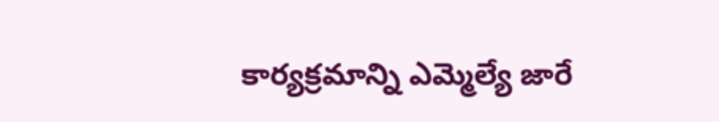కార్యక్రమాన్ని ఎమ్మెల్యే జారే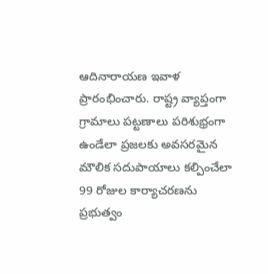ఆదినారాయణ ఇవాళ ప్రారంభించారు. రాష్ట్ర వ్యాప్తంగా గ్రామాలు పట్టణాలు పరిశుభ్రంగా ఉండేలా ప్రజలకు అవసరమైన మౌలిక సదుపాయాలు కల్పించేలా 99 రోజుల కార్యాచరణను ప్రభుత్వం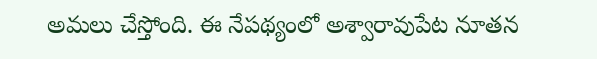అమలు చేస్తోంది. ఈ నేపథ్యంలో అశ్వారావుపేట నూతన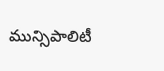మున్సిపాలిటీ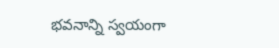భవనాన్ని స్వయంగా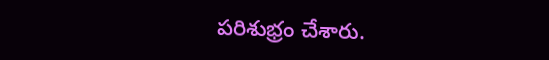పరిశుభ్రం చేశారు.